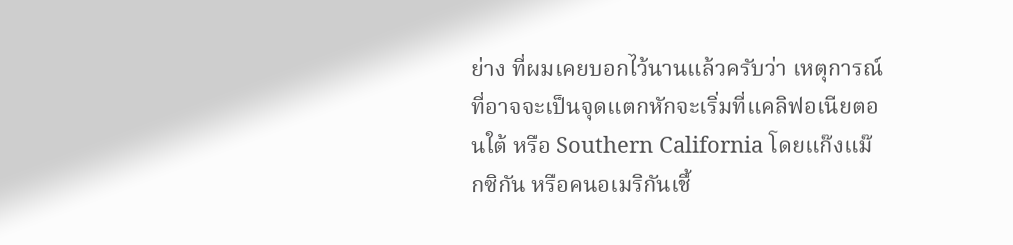ย่าง ที่ผมเคยบอกไว้นานแล้วครับว่า เหตุการณ์ที่อาจจะเป็นจุดแตกหักจะเริ่มที่แคลิฟอเนียตอนใต้ หรือ Southern California โดยแก๊งแม๊กซิกัน หรือคนอเมริกันเชื้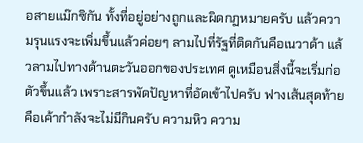อสายแม๊กซิกัน ทั้งที่อยู่อย่างถูกและผิดกฏหมายครับ แล้วความรุนแรงจะเพิ่มขึ้นแล้วค่อยๆ ลามไปที่รัฐที่ติดกันคือเนวาด้า แล้วลามไปทางด้านตะวันออกของประเทศ ดูเหมือนสิ่งนี้จะเริ่มก่อตัวขึ้นแล้ว เพราะสารพัดปัญหาที่อัดเข้าไปครับ ฟางเส้นสุดท้ายคือเค้ากำลังจะไม่มีกินครับ ความหิว ความ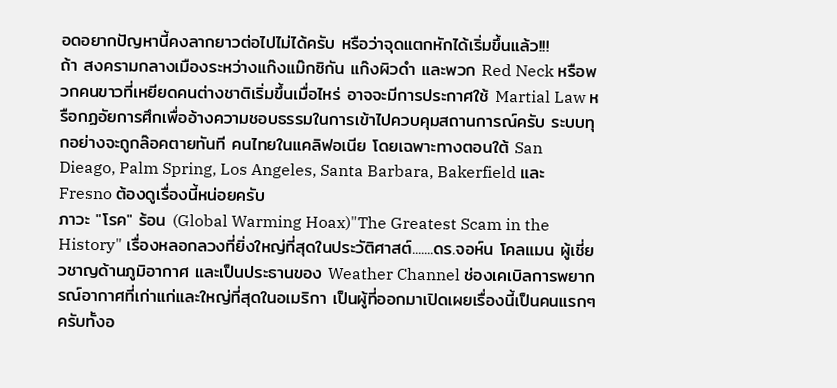อดอยากปัญหานี้คงลากยาวต่อไปไม่ได้ครับ หรือว่าจุดแตกหักได้เริ่มขึ้นแล้ว!!!
ถ้า สงครามกลางเมืองระหว่างแก๊งแม๊กซิกัน แก๊งผิวดำ และพวก Red Neck หรือพวกคนขาวที่เหยียดคนต่างชาติเริ่มขึ้นเมื่อไหร่ อาจจะมีการประกาศใช้ Martial Law หรือกฏอัยการศึกเพื่ออ้างความชอบธรรมในการเข้าไปควบคุมสถานการณ์ครับ ระบบทุกอย่างจะถูกล๊อคตายทันที คนไทยในแคลิฟอเนีย โดยเฉพาะทางตอนใต้ San Dieago, Palm Spring, Los Angeles, Santa Barbara, Bakerfield และ Fresno ต้องดูเรื่องนี้หน่อยครับ
ภาวะ "โรค" ร้อน (Global Warming Hoax)"The Greatest Scam in the History" เรื่องหลอกลวงที่ยิ่งใหญ่ที่สุดในประวัติศาสต์.......ดร.จอห์น โคลแมน ผู้เชี่ยวชาญด้านภูมิอากาศ และเป็นประธานของ Weather Channel ช่องเคเบิลการพยากรณ์อากาศที่เก่าแก่และใหญ่ที่สุดในอเมริกา เป็นผู้ที่ออกมาเปิดเผยเรื่องนี้เป็นคนแรกๆ ครับทั้งอ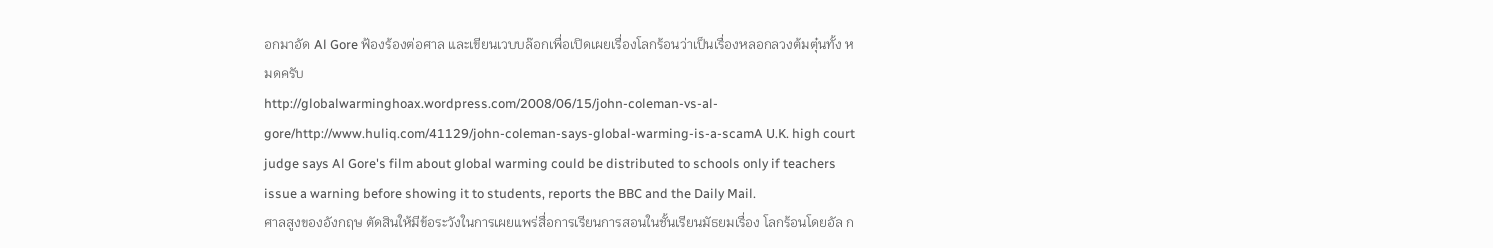อกมาอัด Al Gore ฟ้องร้องต่อศาล และเขียนเวบบล๊อกเพื่อเปิดเผยเรื่องโลกร้อนว่าเป็นเรื่องหลอกลวงต้มตุ๋นทั้ง หมดครับ
http://globalwarminghoax.wordpress.com/2008/06/15/john-coleman-vs-al-gore/http://www.huliq.com/41129/john-coleman-says-global-warming-is-a-scamA U.K. high court judge says Al Gore's film about global warming could be distributed to schools only if teachers issue a warning before showing it to students, reports the BBC and the Daily Mail.
ศาลสูงของอังกฤษ ตัดสินให้มีข้อระวังในการเผยแพร่สื่อการเรียนการสอนในชั้นเรียนมัธยมเรื่อง โลกร้อนโดยอัล ก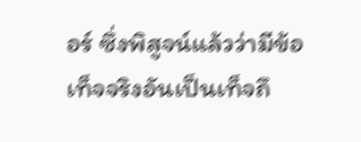อร์ ซึ่งพิสูจน์แล้วว่ามีข้อเท็จจริงอันเป็นเท็จถึ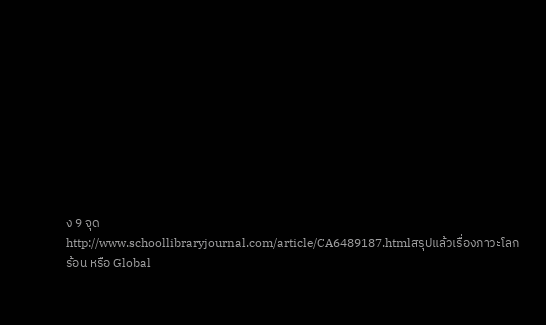ง 9 จุด
http://www.schoollibraryjournal.com/article/CA6489187.htmlสรุปแล้วเรื่องภาวะโลกร้อน หรือ Global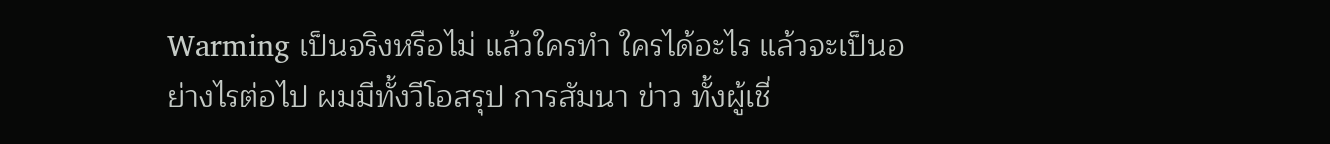Warming เป็นจริงหรือไม่ แล้วใครทำ ใครได้อะไร แล้วจะเป็นอย่างไรต่อไป ผมมีทั้งวีโอสรุป การสัมนา ข่าว ทั้งผู้เชี่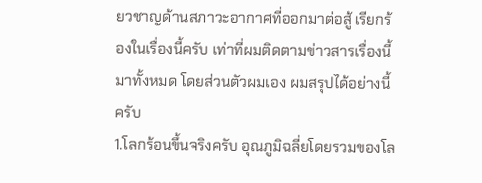ยวชาญด้านสภาวะอากาศที่ออกมาต่อสู้ เรียกร้องในเรื่องนี้ครับ เท่าที่ผมติดตามข่าวสารเรื่องนี้มาทั้งหมด โดยส่วนตัวผมเอง ผมสรุปได้อย่างนี้ครับ
1.โลกร้อนขึ้นจริงครับ อุณภูมิฉลี่ยโดยรวมของโล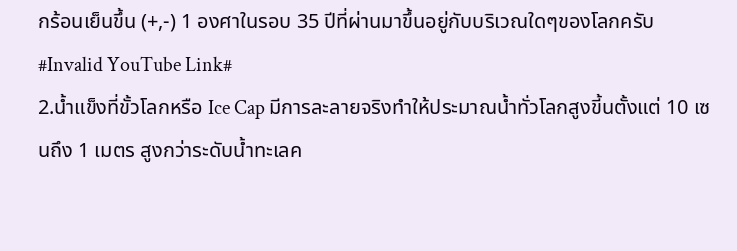กร้อนเย็นขึ้น (+,-) 1 องศาในรอบ 35 ปีที่ผ่านมาขึ้นอยู่กับบริเวณใดๆของโลกครับ
#Invalid YouTube Link#
2.น้ำแข็งที่ขั้วโลกหรือ Ice Cap มีการละลายจริงทำให้ประมาณน้ำทั่วโลกสูงขี้นตั้งแต่ 10 เซนถึง 1 เมตร สูงกว่าระดับน้ำทะเลค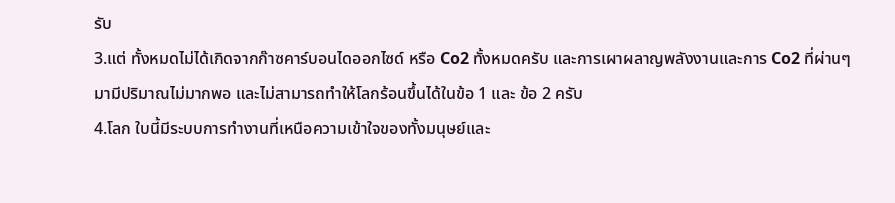รับ
3.แต่ ทั้งหมดไม่ได้เกิดจากก๊าซคาร์บอนไดออกไซด์ หรือ Co2 ทั้งหมดครับ และการเผาผลาญพลังงานและการ Co2 ที่ผ่านๆ มามีปริมาณไม่มากพอ และไม่สามารถทำให้โลกร้อนขึ้นได้ในข้อ 1 และ ข้อ 2 ครับ
4.โลก ใบนี้มีระบบการทำงานที่เหนือความเข้าใจของทั้งมนุษย์และ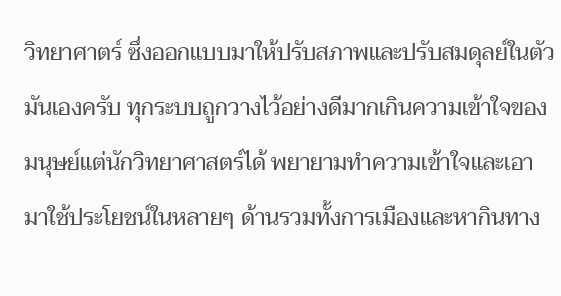วิทยาศาตร์ ซึ่งออกแบบมาให้ปรับสภาพและปรับสมดุลย์ในตัวมันเองครับ ทุกระบบถูกวางไว้อย่างดีมากเกินความเข้าใจของมนุษย์แต่นักวิทยาศาสตร์ได้ พยายามทำความเข้าใจและเอามาใช้ประโยชน์ในหลายๆ ด้านรวมทั้งการเมืองและหากินทาง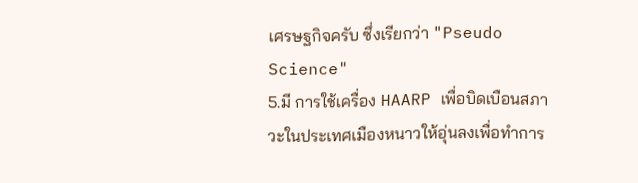เศรษฐกิจครับ ซึ่งเรียกว่า "Pseudo Science"
5.มี การใช้เครื่อง HAARP เพื่อบิดเบือนสภาวะในประเทศเมืองหนาวให้อุ่นลงเพื่อทำการ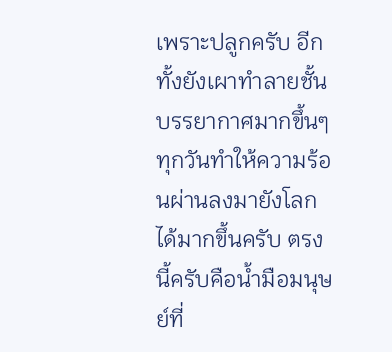เพราะปลูกครับ อีกทั้งยังเผาทำลายชั้นบรรยากาศมากขึ้นๆ ทุกวันทำให้ความร้อนผ่านลงมายังโลกได้มากขึ้นครับ ตรงนี้ครับคือน้ำมือมนุษย์ที่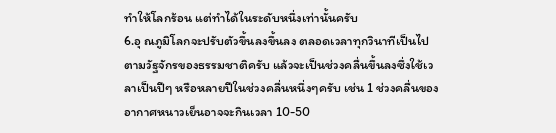ทำให้โลกร้อน แต่ทำได้ในระดับหนึ่งเท่านั้นครับ
6.อุ ณภูมิโลกจะปรับตัวขึ้นลงขึ้นลง ตลอดเวลาทุกวินาทีเป็นไปตามวัฐจักรของธรรมชาติครับ แล้วจะเป็นช่วงคลื่นขึ้นลงซึ่งใช้เวลาเป็นปีๆ หรือหลายปีในช่วงคลื่นหนึ่งๆครับ เช่น 1 ช่วงคลื่นของอากาศหนาวเย็นอาจจะกินเวลา 10-50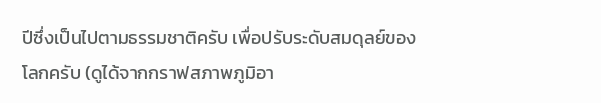ปีซึ่งเป็นไปตามธรรมชาติครับ เพื่อปรับระดับสมดุลย์ของโลกครับ (ดูได้จากกราฟสภาพภูมิอา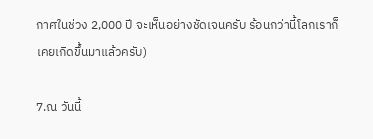กาศในช่วง 2,000 ปี จะเห็นอย่างชัดเจนครับ ร้อนกว่านี้โลกเราก็เคยเกิดขึ้นมาแล้วครับ)

7.ณ วันนี้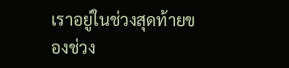เราอยู่ในช่วงสุดท้ายของช่วง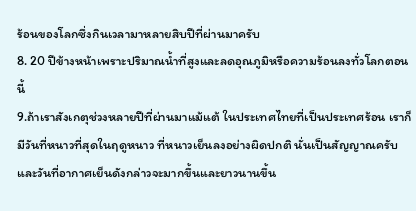ร้อนของโลกซึ่งกินเวลามาหลายสิบปีที่ผ่านมาครับ
8. 20 ปีข้างหน้าเพราะปริมาณน้ำที่สูงและลดอุณภูมิหรือความร้อนลงทั่วโลกตอนนี้
9.ถ้าเราสังเกตุช่วงหลายปีที่ผ่านมาแม้แต้ ในประเทศไทยที่เป็นประเทศร้อน เราก็มีวันที่หนาวที่สุดในฤดูหนาว ที่หนาวเย็นลงอย่างผิดปกติ นั่นเป็นสัญญาณครับ และวันที่อากาศเย็นดังกล่าวจะมากขึ้นและยาวนานขึ้น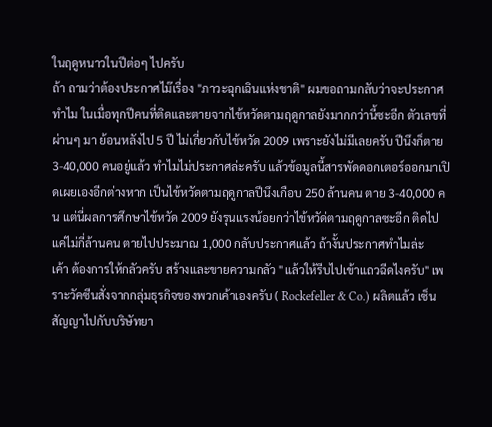ในฤดูหนาวในปีต่อๆ ไปครับ
ถ้า ถามว่าต้องประกาศไม๊เรื่อง "ภาวะฉุกเฉินแห่งชาติ" ผมขอถามกลับว่าจะประกาศทำไม ในเมื่อทุกปีคนที่ติดและตายจากไข้หวัดตามฤดูกาลยังมากกว่านี้ซะอีก ตัวเลขที่ผ่านๆ มา ย้อนหลังไป 5 ปี ไม่เกี่ยวกับไข้หวัด 2009 เพราะยังไม่มีเลยครับ ปีนึงก็ตาย 3-40,000 คนอยู่แล้ว ทำไมไม่ประกาศล่ะครับ แล้วข้อมูลนี้สารพัดดอกเตอร์ออกมาเปิดเผยเองอีกต่างหาก เป็นไข้หวัดตามฤดูกาลปีนึงเกือบ 250 ล้านคน ตาย 3-40,000 คน แต่นี่ผลการศึกษาไข้หวัด 2009 ยังรุนแรงน้อยกว่าไข้หวัด่ตามฤดูกาลซะอีก ติดไปแค่ไม่กี่ล้านคน ตายไปประมาณ 1,000 กลับประกาศแล้ว ถ้างั้นประกาศทำไมล่ะ
เค้า ต้องการให้กลัวครับ สร้างและขายความกลัว "แล้วให้รีบไปเข้าแถวฉีดไงครับ" เพราะวัคซีนสั่งจากกลุ่มธุรกิจของพวกเค้าเองครับ ( Rockefeller & Co.) ผลิตแล้ว เซ็นสัญญาไปกับบริษัทยา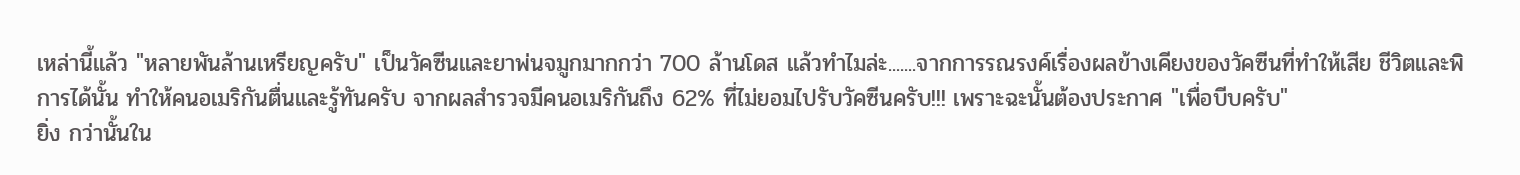เหล่านี้แล้ว "หลายพันล้านเหรียญครับ" เป็นวัคซีนและยาพ่นจมูกมากกว่า 700 ล้านโดส แล้วทำไมล่ะ.......จากการรณรงค์เรื่องผลข้างเคียงของวัคซีนที่ทำให้เสีย ชีวิตและพิการได้นั้น ทำให้คนอเมริกันตื่นและรู้ทันครับ จากผลสำรวจมีคนอเมริกันถึง 62% ที่ไม่ยอมไปรับวัคซีนครับ!!! เพราะฉะนั้นต้องประกาศ "เพื่อบีบครับ"
ยิ่ง กว่านั้นใน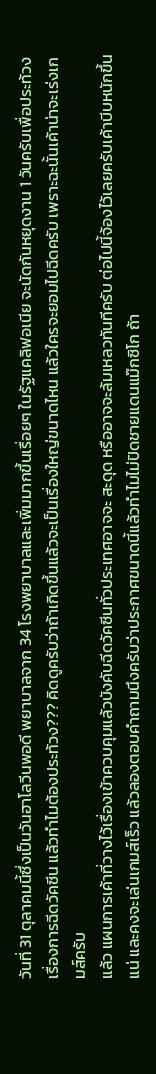วันที่ 31 ตุลาคมนี้ซึ่งเป็นวันฮาโลวีนพอดี พยาบาลจาก 34 โรงพยาบาลและเพิ่มมากขึ้นเรื่อยๆ ในรัฐแคลิฟอเนีย จะนัดกันหยุดงาน 1 วันครับเพื่อประท้วงเรื่องการฉีดวัคซีน แล้วทำไมต้องประท้วง??? คิดดูครับว่าถ้าเกิดขึ้นแล้วจะเป็นเรื่องใหญ่ขนาดไหน แล้วใครจะยอมไปฉีดครับ เพราะฉะนั้นเค้าน่าจะเร่งเกมส์ครับ
แล้ว แผนการเค้าที่วางไว้เรื่องเข้าควบคุมแล้วบังคับฉีดวัคซีนทั่วประเทศอาจจะ สะดุด หรืออาจจะล้มเหลวทันทีครับ ต่อไปนี้จ้องไว้เลยครับเค้าบีบหนักขึ้นแน่ และคงจะเล่นเกมส์เร็ว แล้วลองตอบคำถามนึงครับว่าประกาศขนาดนี้แล้วทำไมไม่ปิดชายแดนแม๊กซิโก ถ้า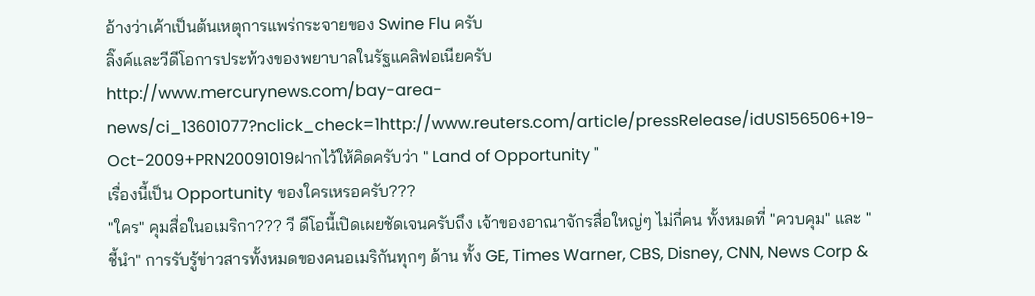อ้างว่าเค้าเป็นต้นเหตุการแพร่กระจายของ Swine Flu ครับ
ลิ๊งค์และวีดีโอการประท้วงของพยาบาลในรัฐแคลิฟอเนียครับ
http://www.mercurynews.com/bay-area-news/ci_13601077?nclick_check=1http://www.reuters.com/article/pressRelease/idUS156506+19-Oct-2009+PRN20091019ฝากไว้ให้คิดครับว่า " Land of Opportunity "
เรื่องนี้เป็น Opportunity ของใครเหรอครับ???
"ใคร" คุมสื่อในอเมริกา??? วี ดีโอนี้เปิดเผยชัดเจนครับถึง เจ้าของอาณาจักรสื่อใหญ่ๆ ไม่กี่คน ทั้งหมดที่ "ควบคุม" และ "ชี้นำ" การรับรู้ข่าวสารทั้งหมดของคนอเมริกันทุกๆ ด้าน ทั้ง GE, Times Warner, CBS, Disney, CNN, News Corp &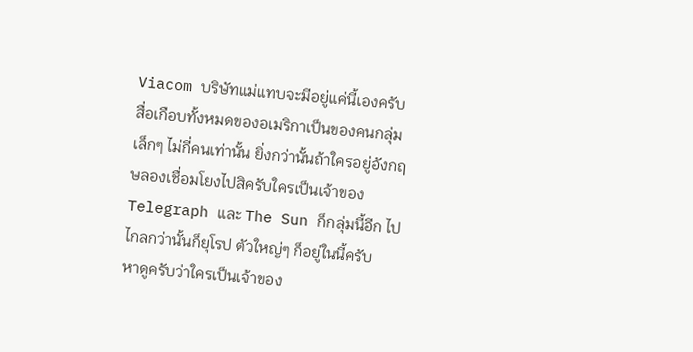Viacom บริษัทแม่แทบจะมีอยู่แค่นี้เองครับ สื่อเกือบทั้งหมดของอเมริกาเป็นของคนกลุ่มเล็กๆ ไม่กี่คนเท่านั้น ยิ่งกว่านั้นถ้าใครอยู่อังกฤษลองเชื่อมโยงไปสิครับใครเป็นเจ้าของ Telegraph และ The Sun ก็กลุ่มนี้อีก ไปไกลกว่านั้นก็ยุโรป ตัวใหญ่ๆ ก็อยู่ในนี้ครับ
หาดูครับว่าใครเป็นเจ้าของ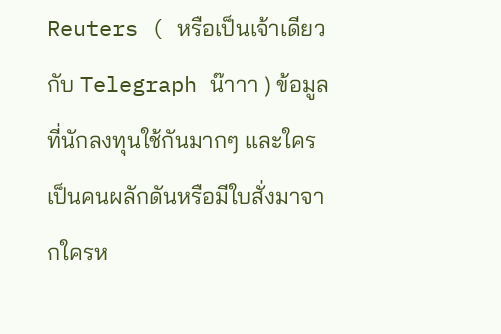Reuters ( หรือเป็นเจ้าเดียวกับ Telegraph น๊าาา ) ข้อมูลที่นักลงทุนใช้กันมากๆ และใครเป็นคนผลักดันหรือมีใบสั่งมาจากใครห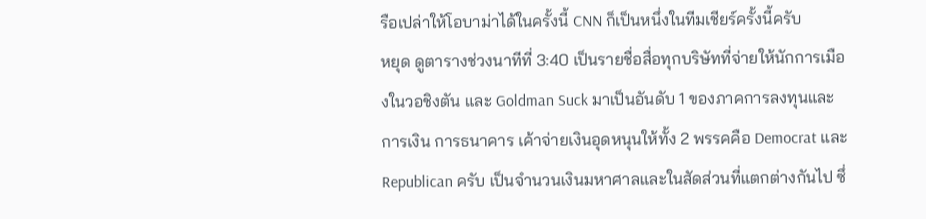รือเปล่าให้โอบาม่าได้ในครั้งนี้ CNN ก็เป็นหนึ่งในทีมเชียร์ครั้งนี้ครับ
หยุด ดูตารางช่วงนาทีที่ 3:40 เป็นรายชื่อสื่อทุกบริษัทที่จ่ายให้นักการเมืองในวอชิงตัน และ Goldman Suck มาเป็นอันดับ 1 ของภาคการลงทุนและการเงิน การธนาคาร เค้าจ่ายเงินอุดหนุนให้ทั้ง 2 พรรคคือ Democrat และ Republican ครับ เป็นจำนวนเงินมหาศาลและในสัดส่วนที่แตกต่างกันไป ซึ่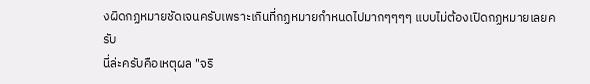งผิดกฏหมายชัดเจนครับเพราะเกินที่กฏหมายกำหนดไปมากๆๆๆๆ แบบไม่ต้องเปิดกฏหมายเลยครับ
นี่ล่ะครับคือเหตุผล "จริ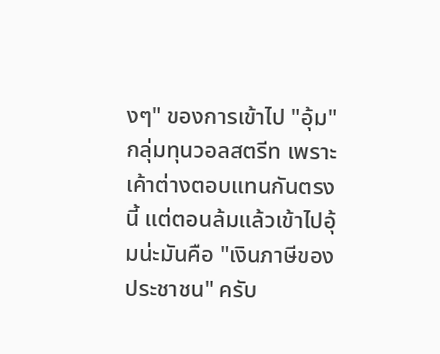งๆ" ของการเข้าไป "อุ้ม" กลุ่มทุนวอลสตรีท เพราะเค้าต่างตอบแทนกันตรงนี้ แต่ตอนล้มแล้วเข้าไปอุ้มน่ะมันคือ "เงินภาษีของประชาชน" ครับ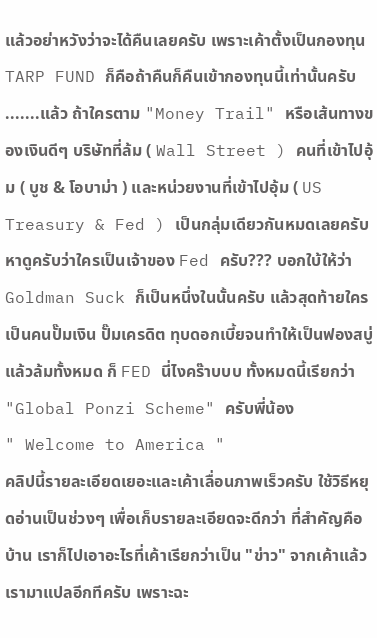แล้วอย่าหวังว่าจะได้คืนเลยครับ เพราะเค้าตั้งเป็นกองทุน TARP FUND ก็คือถ้าคืนก็คืนเข้ากองทุนนี้เท่านั้นครับ .......แล้ว ถ้าใครตาม "Money Trail" หรือเส้นทางของเงินดีๆ บริษัทที่ล้ม ( Wall Street ) คนที่เข้าไปอุ้ม ( บูช & โอบาม่า ) และหน่วยงานที่เข้าไปอุ้ม ( US Treasury & Fed ) เป็นกลุ่มเดียวกันหมดเลยครับ หาดูครับว่าใครเป็นเจ้าของ Fed ครับ??? บอกใบ้ให้ว่า Goldman Suck ก็เป็นหนึ่งในนั้นครับ แล้วสุดท้ายใครเป็นคนปั๊มเงิน ปั๊มเครดิต ทุบดอกเบี้ยจนทำให้เป็นฟองสบู่แล้วล้มทั้งหมด ก็ FED นี่ไงคร๊าบบบ ทั้งหมดนี้เรียกว่า "Global Ponzi Scheme" ครับพี่น้อง
" Welcome to America "
คลิปนี้รายละเอียดเยอะและเค้าเลื่อนภาพเร็วครับ ใช้วิธีหยุดอ่านเป็นช่วงๆ เพื่อเก็บรายละเอียดจะดีกว่า ที่สำคัญคือบ้าน เราก็ไปเอาอะไรที่เค้าเรียกว่าเป็น "ข่าว" จากเค้าแล้วเรามาแปลอีกทีครับ เพราะฉะ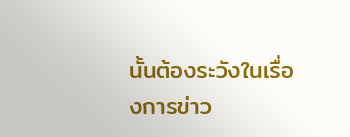นั้นต้องระวังในเรื่องการข่าว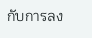กับการลง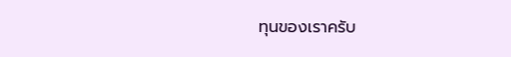ทุนของเราครับ